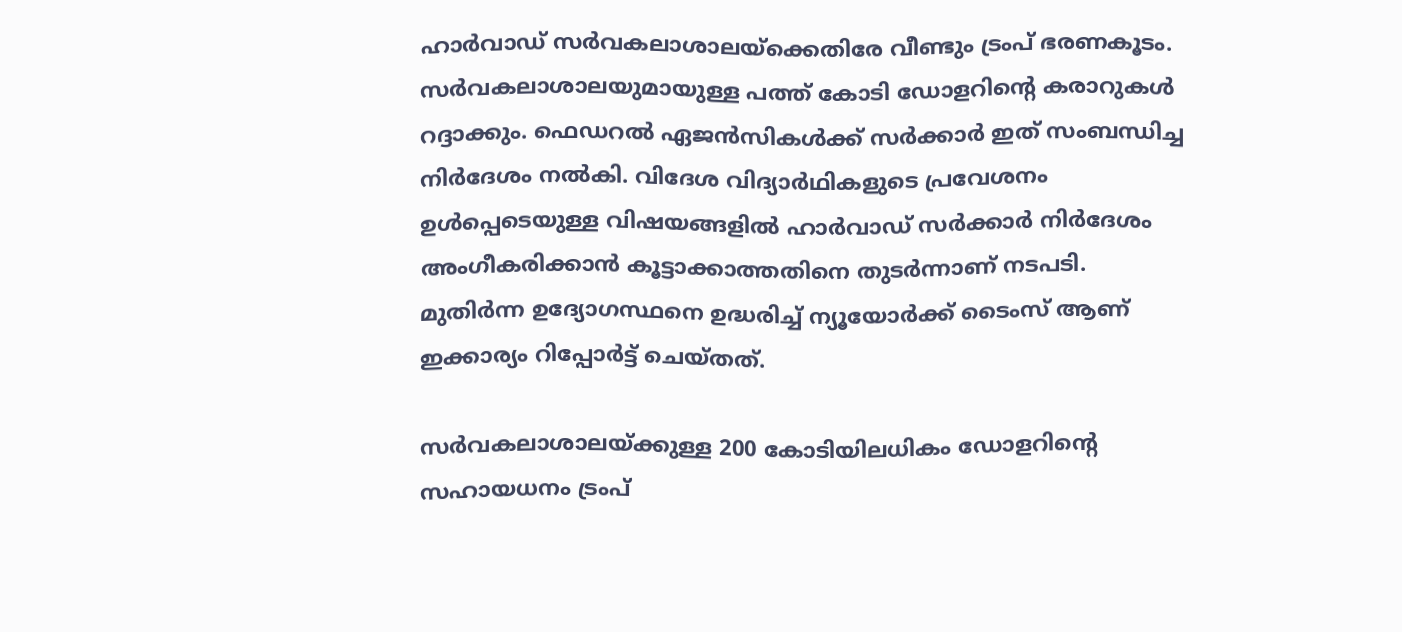ഹാര്‍വാഡ് സര്‍വകലാശാലയ്ക്കെതിരേ വീണ്ടും ട്രംപ് ഭരണകൂടം. സര്‍വകലാശാലയുമായുള്ള പത്ത് കോടി ഡോളറിന്റെ കരാറുകള്‍ റദ്ദാക്കും. ഫെഡറല്‍ ഏജന്‍സികള്‍ക്ക് സര്‍ക്കാര്‍ ഇത് സംബന്ധിച്ച നിര്‍ദേശം നല്‍കി. വിദേശ വിദ്യാര്‍ഥികളുടെ പ്രവേശനം ഉള്‍പ്പെടെയുള്ള വിഷയങ്ങളില്‍ ഹാര്‍വാഡ് സര്‍ക്കാര്‍ നിര്‍ദേശം അംഗീകരിക്കാന്‍ കൂട്ടാക്കാത്തതിനെ തുടര്‍ന്നാണ് നടപടി. മുതിര്‍ന്ന ഉദ്യോഗസ്ഥനെ ഉദ്ധരിച്ച് ന്യൂയോര്‍ക്ക് ടൈംസ് ആണ് ഇക്കാര്യം റിപ്പോര്‍ട്ട് ചെയ്തത്.

സര്‍വകലാശാലയ്ക്കുള്ള 200 കോടിയിലധികം ഡോളറിന്റെ സഹായധനം ട്രംപ്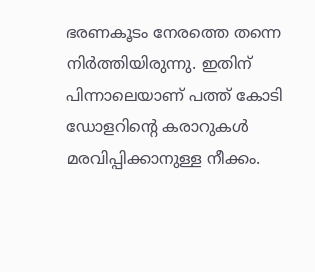ഭരണകൂടം നേരത്തെ തന്നെ നിര്‍ത്തിയിരുന്നു. ഇതിന് പിന്നാലെയാണ് പത്ത് കോടി ഡോളറിന്റെ കരാറുകള്‍ മരവിപ്പിക്കാനുള്ള നീക്കം.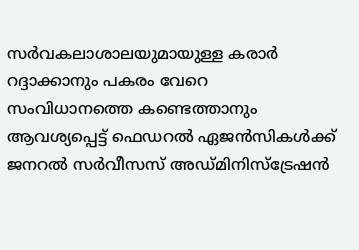സര്‍വകലാശാലയുമായുള്ള കരാര്‍ റദ്ദാക്കാനും പകരം വേറെ സംവിധാനത്തെ കണ്ടെത്താനും ആവശ്യപ്പെട്ട് ഫെഡറല്‍ ഏജന്‍സികള്‍ക്ക് ജനറല്‍ സര്‍വീസസ് അഡ്മിനിസ്ട്രേഷന്‍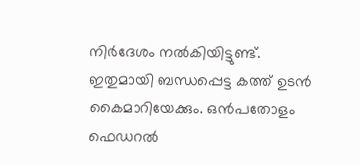നിര്‍ദേശം നല്‍കിയിട്ടുണ്ട്. ഇതുമായി ബന്ധപ്പെട്ട കത്ത് ഉടന്‍ കൈമാറിയേക്കും. ഒന്‍പതോളം ഫെഡറല്‍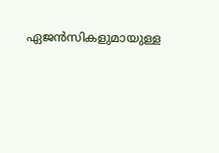ഏജന്‍സികളുമായുള്ള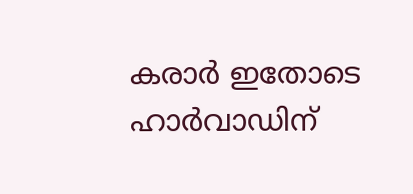കരാര്‍ ഇതോടെ ഹാര്‍വാഡിന്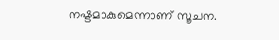നഷ്ടമാകുമെന്നാണ് സൂചന.